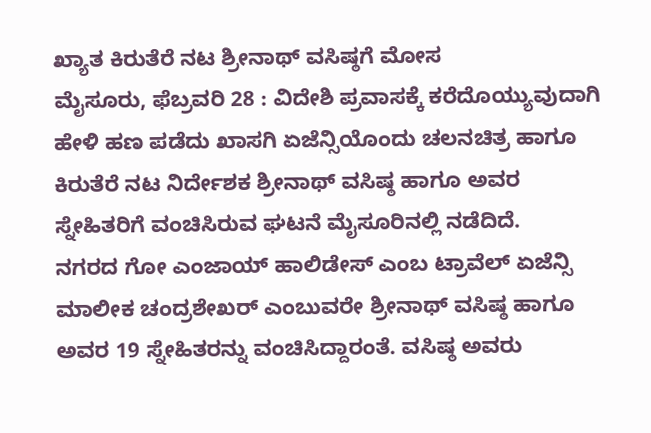ಖ್ಯಾತ ಕಿರುತೆರೆ ನಟ ಶ್ರೀನಾಥ್ ವಸಿಷ್ಠಗೆ ಮೋಸ
ಮೈಸೂರು, ಫೆಬ್ರವರಿ 28 : ವಿದೇಶಿ ಪ್ರವಾಸಕ್ಕೆ ಕರೆದೊಯ್ಯುವುದಾಗಿ ಹೇಳಿ ಹಣ ಪಡೆದು ಖಾಸಗಿ ಏಜೆನ್ಸಿಯೊಂದು ಚಲನಚಿತ್ರ ಹಾಗೂ ಕಿರುತೆರೆ ನಟ ನಿರ್ದೇಶಕ ಶ್ರೀನಾಥ್ ವಸಿಷ್ಠ ಹಾಗೂ ಅವರ ಸ್ನೇಹಿತರಿಗೆ ವಂಚಿಸಿರುವ ಘಟನೆ ಮೈಸೂರಿನಲ್ಲಿ ನಡೆದಿದೆ.
ನಗರದ ಗೋ ಎಂಜಾಯ್ ಹಾಲಿಡೇಸ್ ಎಂಬ ಟ್ರಾವೆಲ್ ಏಜೆನ್ಸಿ ಮಾಲೀಕ ಚಂದ್ರಶೇಖರ್ ಎಂಬುವರೇ ಶ್ರೀನಾಥ್ ವಸಿಷ್ಠ ಹಾಗೂ ಅವರ 19 ಸ್ನೇಹಿತರನ್ನು ವಂಚಿಸಿದ್ದಾರಂತೆ. ವಸಿಷ್ಠ ಅವರು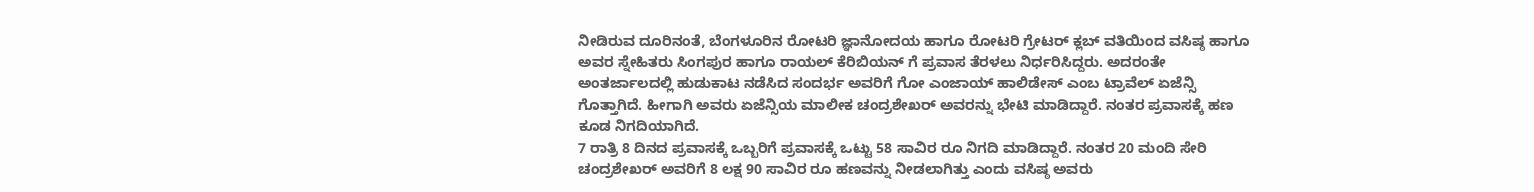ನೀಡಿರುವ ದೂರಿನಂತೆ, ಬೆಂಗಳೂರಿನ ರೋಟರಿ ಜ್ಞಾನೋದಯ ಹಾಗೂ ರೋಟರಿ ಗ್ರೇಟರ್ ಕ್ಲಬ್ ವತಿಯಿಂದ ವಸಿಷ್ಠ ಹಾಗೂ ಅವರ ಸ್ನೇಹಿತರು ಸಿಂಗಪುರ ಹಾಗೂ ರಾಯಲ್ ಕೆರಿಬಿಯನ್ ಗೆ ಪ್ರವಾಸ ತೆರಳಲು ನಿರ್ಧರಿಸಿದ್ದರು. ಅದರಂತೇ ಅಂತರ್ಜಾಲದಲ್ಲಿ ಹುಡುಕಾಟ ನಡೆಸಿದ ಸಂದರ್ಭ ಅವರಿಗೆ ಗೋ ಎಂಜಾಯ್ ಹಾಲಿಡೇಸ್ ಎಂಬ ಟ್ರಾವೆಲ್ ಏಜೆನ್ಸಿ ಗೊತ್ತಾಗಿದೆ. ಹೀಗಾಗಿ ಅವರು ಏಜೆನ್ಸಿಯ ಮಾಲೀಕ ಚಂದ್ರಶೇಖರ್ ಅವರನ್ನು ಭೇಟಿ ಮಾಡಿದ್ದಾರೆ. ನಂತರ ಪ್ರವಾಸಕ್ಕೆ ಹಣ ಕೂಡ ನಿಗದಿಯಾಗಿದೆ.
7 ರಾತ್ರಿ 8 ದಿನದ ಪ್ರವಾಸಕ್ಕೆ ಒಬ್ಬರಿಗೆ ಪ್ರವಾಸಕ್ಕೆ ಒಟ್ಟು 58 ಸಾವಿರ ರೂ ನಿಗದಿ ಮಾಡಿದ್ದಾರೆ. ನಂತರ 20 ಮಂದಿ ಸೇರಿ ಚಂದ್ರಶೇಖರ್ ಅವರಿಗೆ 8 ಲಕ್ಷ 90 ಸಾವಿರ ರೂ ಹಣವನ್ನು ನೀಡಲಾಗಿತ್ತು ಎಂದು ವಸಿಷ್ಠ ಅವರು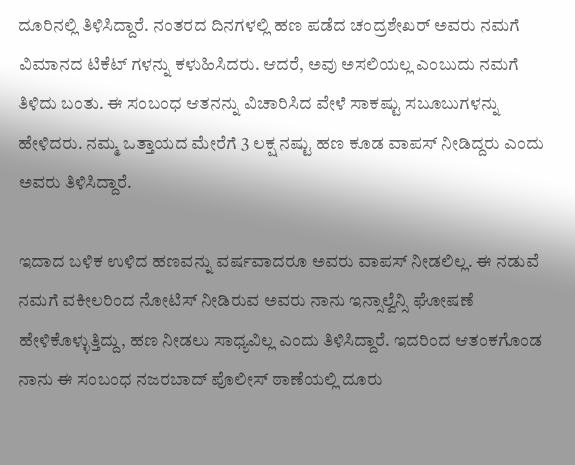ದೂರಿನಲ್ಲಿ ತಿಳಿಸಿದ್ದಾರೆ. ನಂತರದ ದಿನಗಳಲ್ಲಿ ಹಣ ಪಡೆದ ಚಂದ್ರಶೇಖರ್ ಅವರು ನಮಗೆ ವಿಮಾನದ ಟಿಕೆಟ್ ಗಳನ್ನು ಕಳುಹಿಸಿದರು. ಆದರೆ, ಅವು ಅಸಲಿಯಲ್ಲ ಎಂಬುದು ನಮಗೆ ತಿಳಿದು ಬಂತು. ಈ ಸಂಬಂಧ ಆತನನ್ನು ವಿಚಾರಿಸಿದ ವೇಳೆ ಸಾಕಷ್ಟು ಸಬೂಬುಗಳನ್ನು ಹೇಳಿದರು. ನಮ್ಮ ಒತ್ತಾಯದ ಮೇರೆಗೆ 3 ಲಕ್ಷ ನಷ್ಟು ಹಣ ಕೂಡ ವಾಪಸ್ ನೀಡಿದ್ದರು ಎಂದು ಅವರು ತಿಳಿಸಿದ್ದಾರೆ.

ಇದಾದ ಬಳಿಕ ಉಳಿದ ಹಣವನ್ನು ವರ್ಷವಾದರೂ ಅವರು ವಾಪಸ್ ನೀಡಲಿಲ್ಲ. ಈ ನಡುವೆ ನಮಗೆ ವಕೀಲರಿಂದ ನೋಟಿಸ್ ನೀಡಿರುವ ಅವರು ನಾನು ಇನ್ಸಾಲ್ವೆನ್ಸಿ ಘೋಷಣೆ ಹೇಳಿಕೊಳ್ಳುತ್ತಿದ್ದು, ಹಣ ನೀಡಲು ಸಾಧ್ಯವಿಲ್ಲ ಎಂದು ತಿಳಿಸಿದ್ದಾರೆ. ಇದರಿಂದ ಆತಂಕಗೊಂಡ ನಾನು ಈ ಸಂಬಂಧ ನಜರಬಾದ್ ಪೊಲೀಸ್ ಠಾಣೆಯಲ್ಲಿ ದೂರು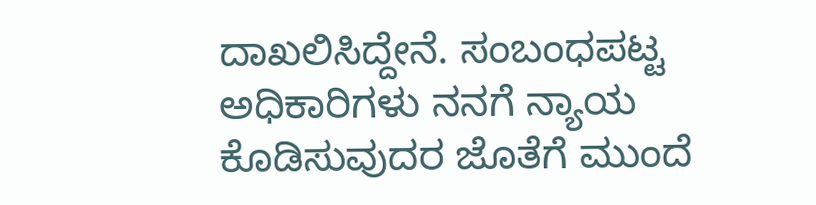ದಾಖಲಿಸಿದ್ದೇನೆ. ಸಂಬಂಧಪಟ್ಟ ಅಧಿಕಾರಿಗಳು ನನಗೆ ನ್ಯಾಯ ಕೊಡಿಸುವುದರ ಜೊತೆಗೆ ಮುಂದೆ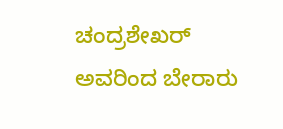ಚಂದ್ರಶೇಖರ್ ಅವರಿಂದ ಬೇರಾರು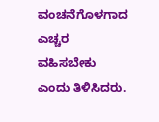ವಂಚನೆಗೊಳಗಾದ ಎಚ್ಚರ ವಹಿಸಬೇಕು ಎಂದು ತಿಳಿಸಿದರು.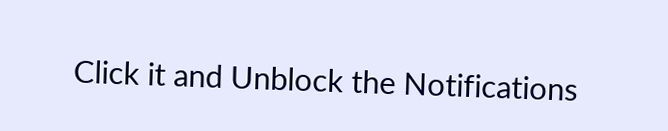Click it and Unblock the Notifications